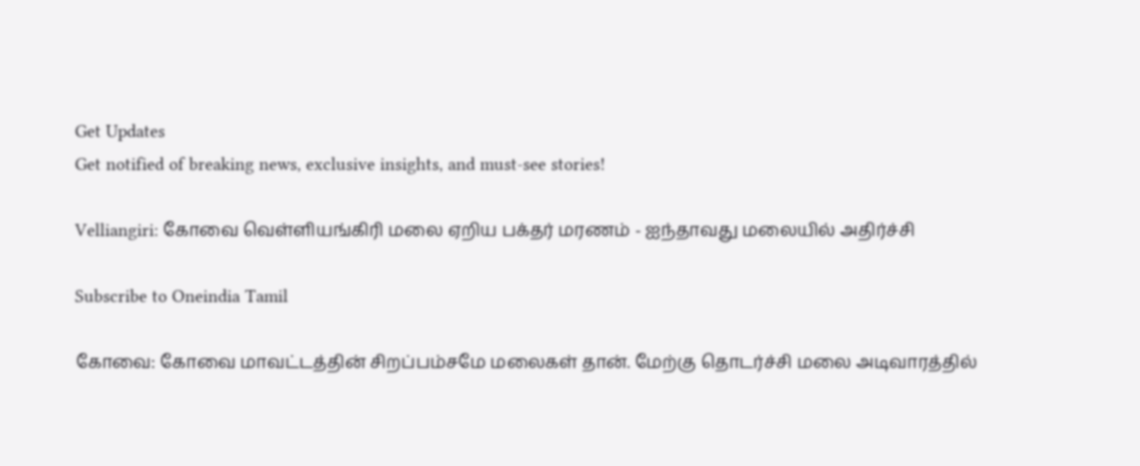Get Updates
Get notified of breaking news, exclusive insights, and must-see stories!

Velliangiri: கோவை வெள்ளியங்கிரி மலை ஏறிய பக்தர் மரணம் - ஐந்தாவது மலையில் அதிர்ச்சி

Subscribe to Oneindia Tamil

கோவை: கோவை மாவட்டத்தின் சிறப்பம்சமே மலைகள் தான். மேற்கு தொடர்ச்சி மலை அடிவாரத்தில்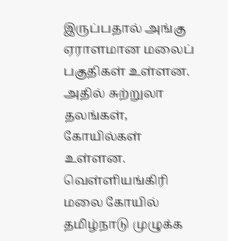இருப்பதால் அங்கு ஏராளமான மலைப் பகுதிகள் உள்ளன. அதில் சுற்றுலா தலங்கள், கோயில்கள் உள்ளன. வெள்ளியங்கிரி மலை கோயில் தமிழ்நாடு முழுக்க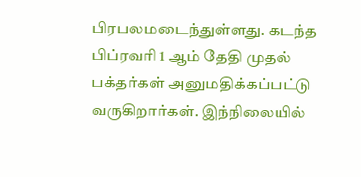பிரபலமடைந்துள்ளது. கடந்த பிப்ரவரி 1 ஆம் தேதி முதல் பக்தர்கள் அனுமதிக்கப்பட்டு வருகிறார்கள். இந்நிலையில்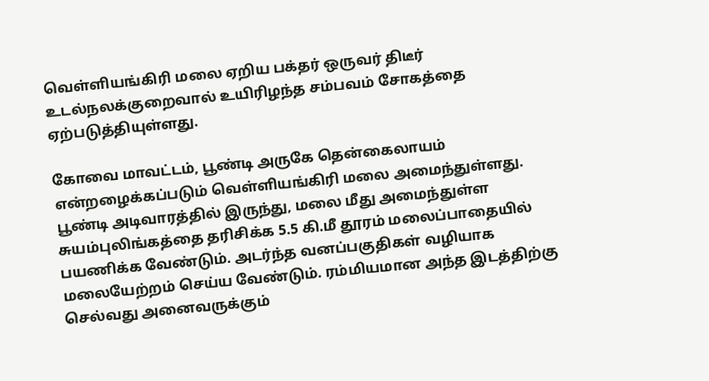வெள்ளியங்கிரி மலை ஏறிய பக்தர் ஒருவர் திடீர் உடல்நலக்குறைவால் உயிரிழந்த சம்பவம் சோகத்தை ஏற்படுத்தியுள்ளது.

கோவை மாவட்டம், பூண்டி அருகே தென்கைலாயம் என்றழைக்கப்படும் வெள்ளியங்கிரி மலை அமைந்துள்ளது. பூண்டி அடிவாரத்தில் இருந்து, மலை மீது அமைந்துள்ள சுயம்புலிங்கத்தை தரிசிக்க 5.5 கி.மீ தூரம் மலைப்பாதையில் பயணிக்க வேண்டும். அடர்ந்த வனப்பகுதிகள் வழியாக மலையேற்றம் செய்ய வேண்டும். ரம்மியமான அந்த இடத்திற்கு செல்வது அனைவருக்கும்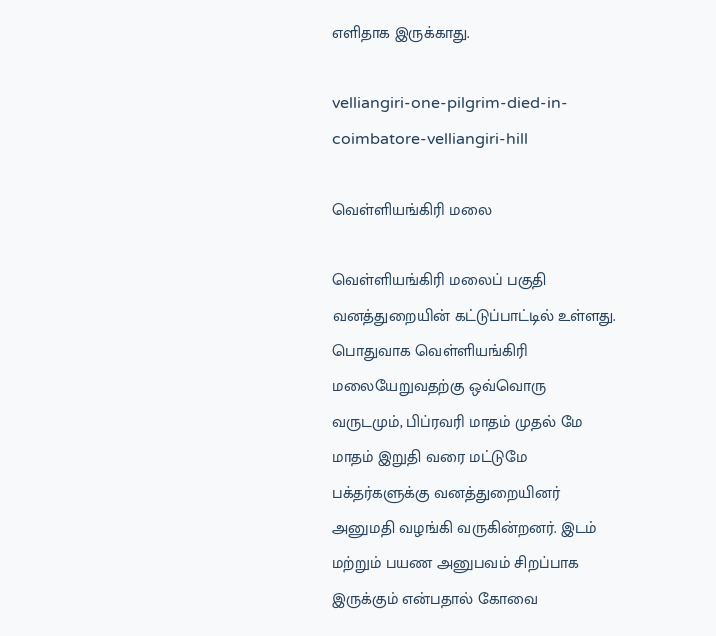எளிதாக இருக்காது.

velliangiri-one-pilgrim-died-in-coimbatore-velliangiri-hill

வெள்ளியங்கிரி மலை

வெள்ளியங்கிரி மலைப் பகுதி வனத்துறையின் கட்டுப்பாட்டில் உள்ளது. பொதுவாக வெள்ளியங்கிரி மலையேறுவதற்கு ஒவ்வொரு வருடமும், பிப்ரவரி மாதம் முதல் மே மாதம் இறுதி வரை மட்டுமே பக்தர்களுக்கு வனத்துறையினர் அனுமதி வழங்கி வருகின்றனர். இடம் மற்றும் பயண அனுபவம் சிறப்பாக இருக்கும் என்பதால் கோவை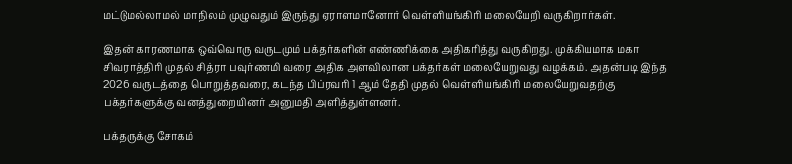மட்டுமல்லாமல் மாநிலம் முழுவதும் இருந்து ஏராளமானோர் வெள்ளியங்கிரி மலையேறி வருகிறார்கள்.

இதன் காரணமாக ஒவ்வொரு வருடமும் பக்தர்களின் எண்ணிக்கை அதிகரித்து வருகிறது. முக்கியமாக மகா சிவராத்திரி முதல் சித்ரா பவுர்ணமி வரை அதிக அளவிலான பக்தர்கள் மலையேறுவது வழக்கம். அதன்படி இந்த 2026 வருடத்தை பொறுத்தவரை, கடந்த பிப்ரவரி 1 ஆம் தேதி முதல் வெள்ளியங்கிரி மலையேறுவதற்கு பக்தர்களுக்கு வனத்துறையினர் அனுமதி அளித்துள்ளனர்.

பக்தருக்கு சோகம்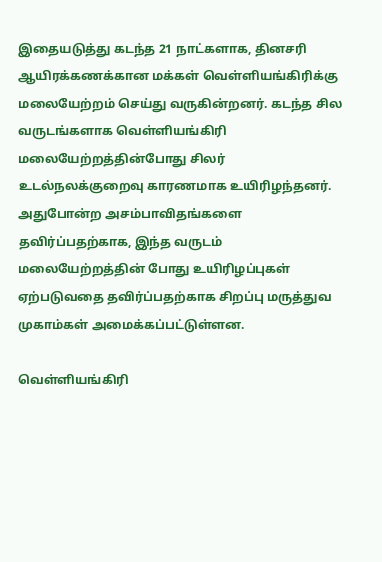இதையடுத்து கடந்த 21 நாட்களாக, தினசரி ஆயிரக்கணக்கான மக்கள் வெள்ளியங்கிரிக்கு மலையேற்றம் செய்து வருகின்றனர். கடந்த சில வருடங்களாக வெள்ளியங்கிரி மலையேற்றத்தின்போது சிலர் உடல்நலக்குறைவு காரணமாக உயிரிழந்தனர். அதுபோன்ற அசம்பாவிதங்களை தவிர்ப்பதற்காக, இந்த வருடம் மலையேற்றத்தின் போது உயிரிழப்புகள் ஏற்படுவதை தவிர்ப்பதற்காக சிறப்பு மருத்துவ முகாம்கள் அமைக்கப்பட்டுள்ளன.

வெள்ளியங்கிரி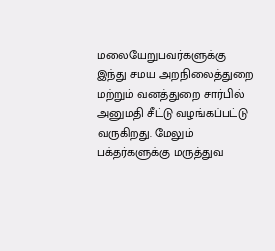மலையேறுபவர்களுக்கு இந்து சமய அறநிலைத்துறை மற்றும் வனத்துறை சார்பில் அனுமதி சீட்டு வழங்கப்பட்டு வருகிறது. மேலும் பக்தர்களுக்கு மருத்துவ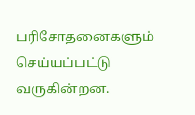பரிசோதனைகளும் செய்யப்பட்டு வருகின்றன.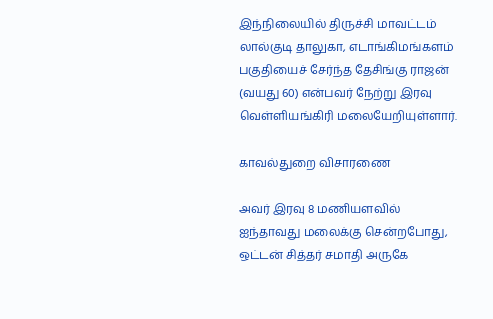இந்நிலையில் திருச்சி மாவட்டம் லால்குடி தாலுகா, எடாங்கிமங்களம் பகுதியைச் சேர்ந்த தேசிங்கு ராஜன் (வயது 60) என்பவர் நேற்று இரவு வெள்ளியங்கிரி மலையேறியுள்ளார்.

காவல்துறை விசாரணை

அவர் இரவு 8 மணியளவில் ஐந்தாவது மலைக்கு சென்றபோது, ஒட்டன் சித்தர் சமாதி அருகே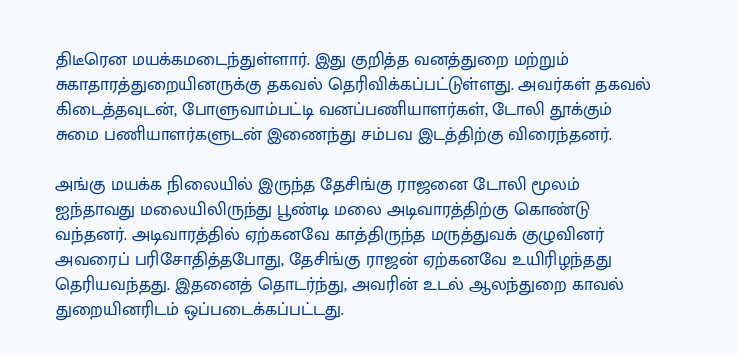திடீரென மயக்கமடைந்துள்ளார். இது குறித்த வனத்துறை மற்றும் சுகாதாரத்துறையினருக்கு தகவல் தெரிவிக்கப்பட்டுள்ளது. அவர்கள் தகவல் கிடைத்தவுடன், போளுவாம்பட்டி வனப்பணியாளர்கள், டோலி தூக்கும் சுமை பணியாளர்களுடன் இணைந்து சம்பவ இடத்திற்கு விரைந்தனர்.

அங்கு மயக்க நிலையில் இருந்த தேசிங்கு ராஜனை டோலி மூலம் ஐந்தாவது மலையிலிருந்து பூண்டி மலை அடிவாரத்திற்கு கொண்டு வந்தனர். அடிவாரத்தில் ஏற்கனவே காத்திருந்த மருத்துவக் குழுவினர் அவரைப் பரிசோதித்தபோது, தேசிங்கு ராஜன் ஏற்கனவே உயிரிழந்தது தெரியவந்தது. இதனைத் தொடர்ந்து, அவரின் உடல் ஆலந்துறை காவல் துறையினரிடம் ஒப்படைக்கப்பட்டது.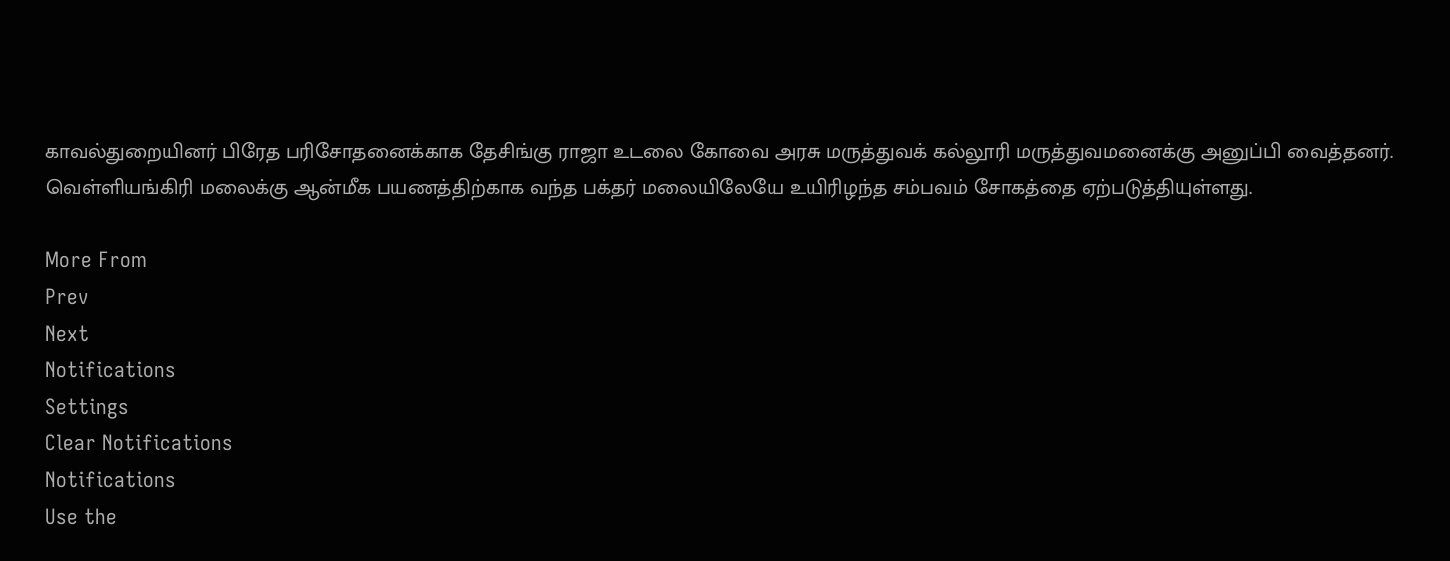காவல்துறையினர் பிரேத பரிசோதனைக்காக தேசிங்கு ராஜா உடலை கோவை அரசு மருத்துவக் கல்லூரி மருத்துவமனைக்கு அனுப்பி வைத்தனர். வெள்ளியங்கிரி மலைக்கு ஆன்மீக பயணத்திற்காக வந்த பக்தர் மலையிலேயே உயிரிழந்த சம்பவம் சோகத்தை ஏற்படுத்தியுள்ளது.

More From
Prev
Next
Notifications
Settings
Clear Notifications
Notifications
Use the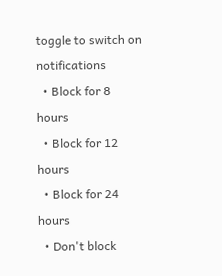toggle to switch on notifications
  • Block for 8 hours
  • Block for 12 hours
  • Block for 24 hours
  • Don't block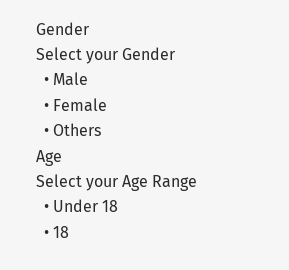Gender
Select your Gender
  • Male
  • Female
  • Others
Age
Select your Age Range
  • Under 18
  • 18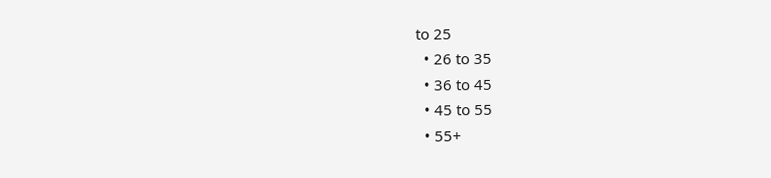to 25
  • 26 to 35
  • 36 to 45
  • 45 to 55
  • 55+